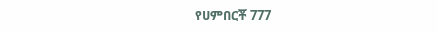የሀምበርቾ 777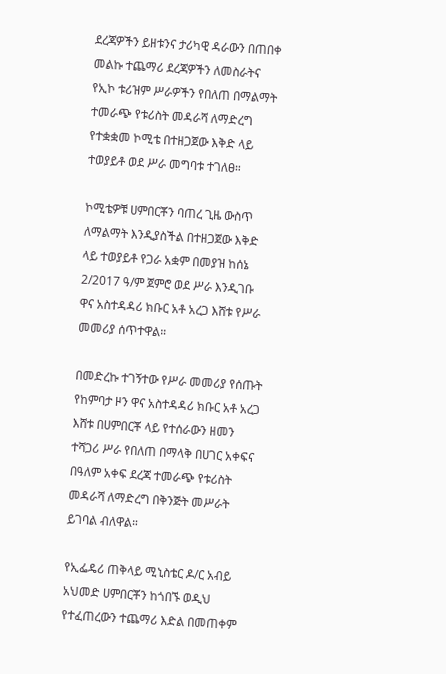ደረጃዎችን ይዘቱንና ታሪካዊ ዳራውን በጠበቀ መልኩ ተጨማሪ ደረጃዎችን ለመስራትና የኢኮ ቱሪዝም ሥራዎችን የበለጠ በማልማት ተመራጭ የቱሪስት መዳራሻ ለማድረግ የተቋቋመ ኮሚቴ በተዘጋጀው እቅድ ላይ ተወያይቶ ወደ ሥራ መግባቱ ተገለፀ።

ኮሚቴዎቹ ሀምበርቾን ባጠረ ጊዜ ውስጥ ለማልማት እንዲያስችል በተዘጋጀው እቅድ ላይ ተወያይቶ የጋራ አቋም በመያዝ ከሰኔ 2/2017 ዓ/ም ጀምሮ ወደ ሥራ እንዲገቡ ዋና አስተዳዳሪ ክቡር አቶ አረጋ እሸቱ የሥራ መመሪያ ሰጥተዋል።

በመድረኩ ተገኝተው የሥራ መመሪያ የሰጡት የከምባታ ዞን ዋና አስተዳዳሪ ክቡር አቶ አረጋ እሸቱ በሀምበርቾ ላይ የተሰራውን ዘመን ተሻጋሪ ሥራ የበለጠ በማላቅ በሀገር አቀፍና በዓለም አቀፍ ደረጃ ተመራጭ የቱሪስት መዳራሻ ለማድረግ በቅንጅት መሥራት ይገባል ብለዋል።

የኢፌዴሪ ጠቅላይ ሚኒስቴር ዶ/ር አብይ አህመድ ሀምበርቾን ከጎበኙ ወዲህ የተፈጠረውን ተጨማሪ እድል በመጠቀም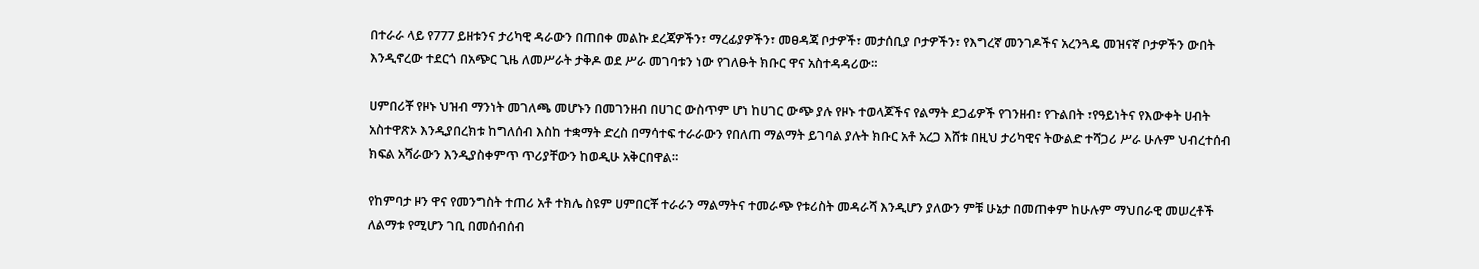በተራራ ላይ የ777 ይዘቱንና ታሪካዊ ዳራውን በጠበቀ መልኩ ደረጃዎችን፣ ማረፊያዎችን፣ መፀዳጃ ቦታዎች፣ መታሰቢያ ቦታዎችን፣ የእግረኛ መንገዶችና አረንጓዴ መዝናኛ ቦታዎችን ውበት እንዲኖረው ተደርጎ በአጭር ጊዜ ለመሥራት ታቅዶ ወደ ሥራ መገባቱን ነው የገለፁት ክቡር ዋና አስተዳዳሪው።

ሀምበሪቾ የዞኑ ህዝብ ማንነት መገለጫ መሆኑን በመገንዘብ በሀገር ውስጥም ሆነ ከሀገር ውጭ ያሉ የዞኑ ተወላጆችና የልማት ደጋፊዎች የገንዘብ፣ የጉልበት ፣የዓይነትና የእውቀት ሀብት አስተዋጽኦ እንዲያበረክቱ ከግለሰብ እስከ ተቋማት ድረስ በማሳተፍ ተራራውን የበለጠ ማልማት ይገባል ያሉት ክቡር አቶ አረጋ እሸቱ በዚህ ታሪካዊና ትውልድ ተሻጋሪ ሥራ ሁሉም ህብረተሰብ ክፍል አሻራውን እንዲያስቀምጥ ጥሪያቸውን ከወዲሁ አቅርበዋል።

የከምባታ ዞን ዋና የመንግስት ተጠሪ አቶ ተክሌ ስዩም ሀምበርቾ ተራራን ማልማትና ተመራጭ የቱሪስት መዳራሻ እንዲሆን ያለውን ምቹ ሁኔታ በመጠቀም ከሁሉም ማህበራዊ መሠረቶች ለልማቱ የሚሆን ገቢ በመሰብሰብ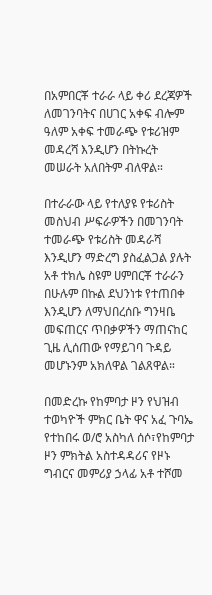በአምበርቾ ተራራ ላይ ቀሪ ደረጃዎች ለመገንባትና በሀገር አቀፍ ብሎም ዓለም አቀፍ ተመራጭ የቱሪዝም መዳረሻ እንዲሆን በትኩረት መሠራት አለበትም ብለዋል።

በተራራው ላይ የተለያዩ የቱሪስት መስህብ ሥፍራዎችን በመገንባት ተመራጭ የቱሪስት መዳራሻ እንዲሆን ማድረግ ያስፈልጋል ያሉት አቶ ተክሌ ስዩም ሀምበርቾ ተራራን በሁሉም በኩል ደህንነቱ የተጠበቀ እንዲሆን ለማህበረሰቡ ግንዛቤ መፍጠርና ጥበቃዎችን ማጠናከር ጊዜ ሊሰጠው የማይገባ ጉዳይ መሆኑንም አክለዋል ገልጸዋል።

በመድረኩ የከምባታ ዞን የህዝብ ተወካዮች ምክር ቤት ዋና አፈ ጉባኤ የተከበሩ ወ/ሮ አስካለ ሰሶ፣የከምባታ ዞን ምክትል አስተዳዳሪና የዞኑ ግብርና መምሪያ ኃላፊ አቶ ተሾመ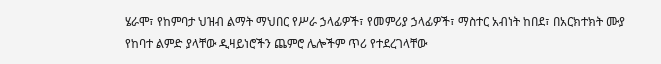ሄራሞ፣ የከምባታ ህዝብ ልማት ማህበር የሥራ ኃላፊዎች፣ የመምሪያ ኃላፊዎች፣ ማስተር አብነት ከበደ፣ በአርክተክት ሙያ የከባተ ልምድ ያላቸው ዲዛይነሮችን ጨምሮ ሌሎችም ጥሪ የተደረገላቸው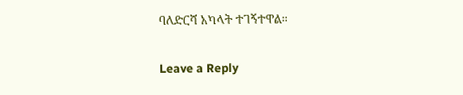ባለድርሻ አካላት ተገኝተዋል።

Leave a Reply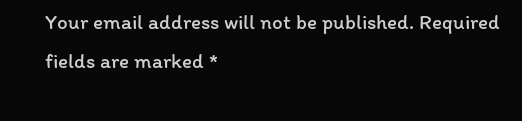Your email address will not be published. Required fields are marked *